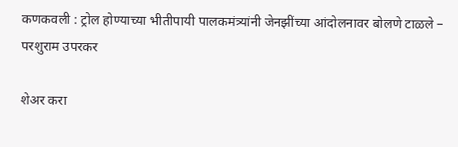कणकवली : ट्रोल होण्याच्या भीतीपायी पालकमंत्र्यांनी जेनझींच्या आंदोलनावर बोलणे टाळले – परशुराम उपरकर

शेअर करा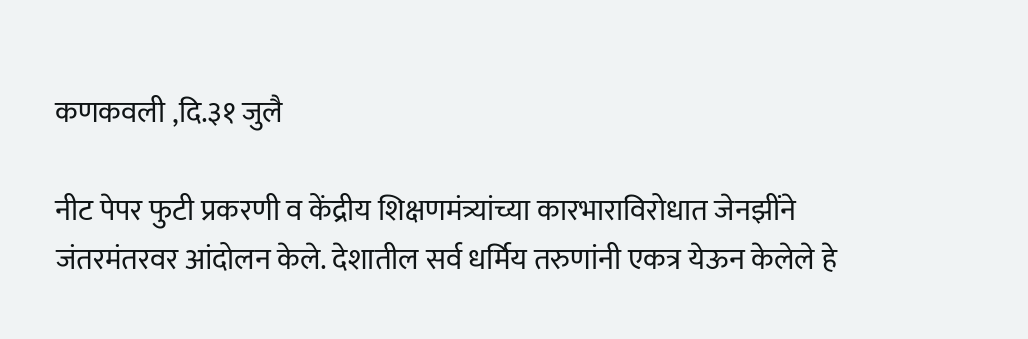कणकवली ,दि.३१ जुलै

नीट पेपर फुटी प्रकरणी व केंद्रीय शिक्षणमंत्र्यांच्या कारभाराविरोधात जेनझींने जंतरमंतरवर आंदोलन केले. देशातील सर्व धर्मिय तरुणांनी एकत्र येऊन केलेले हे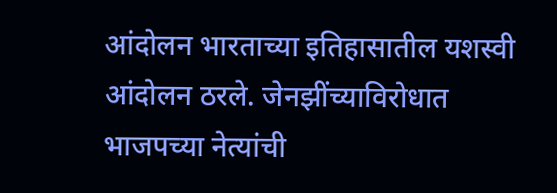आंदोलन भारताच्या इतिहासातील यशस्वी आंदोलन ठरले. जेनझींच्याविरोधात भाजपच्या नेत्यांची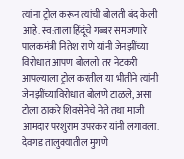त्यांना ट्रोल करून त्यांची बोलती बंद केली आहे. स्व:ताला हिंदूंचे गब्बर समजणारे पालकमंत्री नितेश राणे यांनी जेनझींच्या विरोधात आपण बोललो तर नेटकरी आपल्याला ट्रोल करतील या भीतीने त्यांनी जेनझींच्याविरोधात बोलणे टाळले, असा टोला ठाकरे शिवसेनेचे नेते तथा माजी आमदार परशुराम उपरकर यांनी लगावला. देवगड तालुक्यातील मुगणे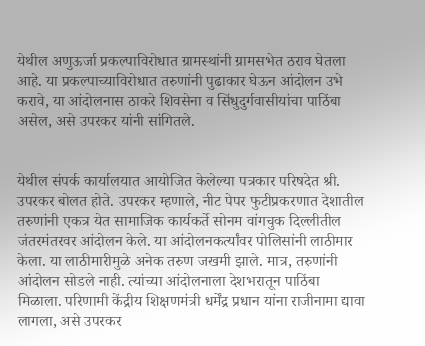येथील अणुऊर्जा प्रकल्पाविरोधात ग्रामस्थांनी ग्रामसभेत ठराव घेतला आहे. या प्रकल्पाच्याविरोधात तरुणांनी पुढाकार घेऊन आंदोलन उभे करावे, या आंदोलनास ठाकरे शिवसेना व सिंधुदुर्गवासीयांचा पाठिंबा असेल, असे उपरकर यांनी सांगितले.


येथील संपर्क कार्यालयात आयोजित केलेल्या पत्रकार परिषदेत श्री. उपरकर बोलत होते. उपरकर म्हणाले, नीट पेपर फुटीप्रकरणात देशातील तरुणांनी एकत्र येत सामाजिक कार्यकर्ते सोनम वांगचुक दिल्लीतील जंतरमंतरवर आंदोलन केले. या आंदोलनकर्त्यांवर पोलिसांनी लाठीमार केला. या लाठीमारीमुळे अनेक तरुण जखमी झाले. मात्र, तरुणांनी आंदोलन सोडले नाही. त्यांच्या आंदोलनाला देशभरातून पाठिंबा मिळाला. परिणामी केंद्रीय शिक्षणमंत्री धर्मेंद्र प्रधान यांना राजीनामा द्यावा लागला, असे उपरकर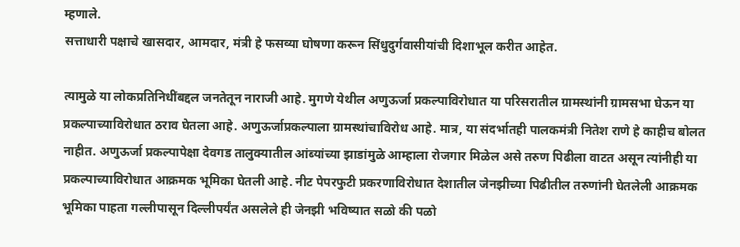म्हणाले.
सत्ताधारी पक्षाचे खासदार, आमदार, मंत्री हे फसव्या घोषणा करून सिंधुदुर्गवासीयांची दिशाभूल करीत आहेत.

त्यामुळे या लोकप्रतिनिधींबद्दल जनतेतून नाराजी आहे. मुगणे येथील अणुऊर्जा प्रकल्पाविरोधात या परिसरातील ग्रामस्थांनी ग्रामसभा घेऊन या प्रकल्पाच्याविरोधात ठराव घेतला आहे. अणुऊर्जाप्रकल्पाला ग्रामस्थांचाविरोध आहे. मात्र, या संदर्भातही पालकमंत्री नितेश राणे हे काहीच बोलत नाहीत. अणुऊर्जा प्रकल्पापेक्षा देवगड तालुक्यातील आंब्यांच्या झाडांमुळे आम्हाला रोजगार मिळेल असे तरुण पिढीला वाटत असून त्यांनीही या प्रकल्पाच्याविरोधात आक्रमक भूमिका घेतली आहे. नीट पेपरफुटी प्रकरणाविरोधात देशातील जेनझीच्या पिढीतील तरुणांनी घेतलेली आक्रमक भूमिका पाहता गल्लीपासून दिल्लीपर्यंत असलेले ही जेनझी भविष्यात सळो की पळो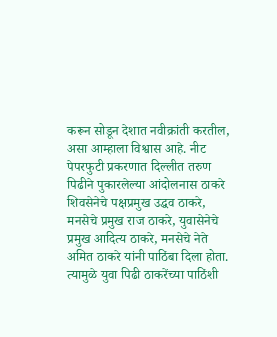करून सोडून देशात नवीक्रांती करतील, असा आम्हाला विश्वास आहे. नीट पेपरफुटी प्रकरणात दिल्लीत तरुण पिढीने पुकारलेल्या आंदोलनास ठाकरे शिवसेनेचे पक्षप्रमुख उद्धव ठाकरे, मनसेचे प्रमुख राज ठाकरे, युवासेनेचे प्रमुख आदित्य ठाकरे, मनसेचे नेते अमित ठाकरे यांनी पाठिंबा दिला होता. त्यामुळे युवा पिढी ठाकरेंच्या पाठिंशी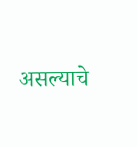असल्याचे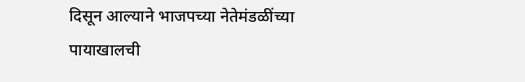दिसून आल्याने भाजपच्या नेतेमंडळींच्या पायाखालची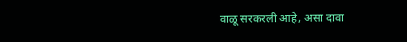वाळू सरकरली आहे, असा दावा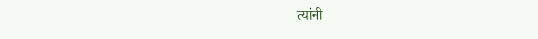त्यांनी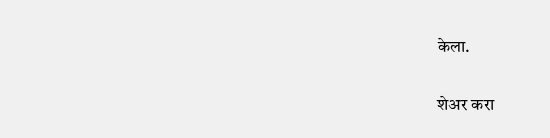केला.

शेअर करा